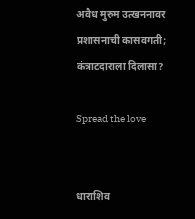अवैध मुरुम उत्खननावर प्रशासनाची कासवगती; कंत्राटदाराला दिलासा?

Spread the love


धाराशिव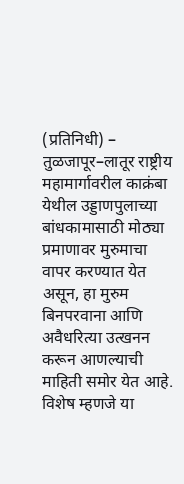(प्रतिनिधी) – तुळजापूर–लातूर राष्ट्रीय महामार्गावरील काक्रंबा येथील उड्डाणपुलाच्या बांधकामासाठी मोठ्या प्रमाणावर मुरुमाचा वापर करण्यात येत असून, हा मुरुम बिनपरवाना आणि अवैधरित्या उत्खनन करून आणल्याची माहिती समोर येत आहे. विशेष म्हणजे या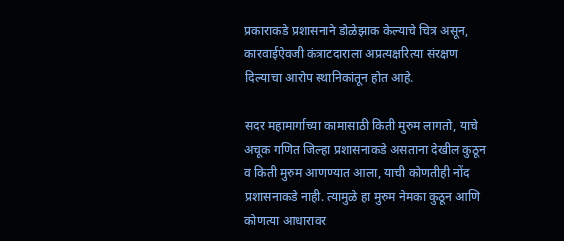प्रकाराकडे प्रशासनाने डोळेझाक केल्याचे चित्र असून, कारवाईऐवजी कंत्राटदाराला अप्रत्यक्षरित्या संरक्षण दिल्याचा आरोप स्थानिकांतून होत आहे.

सदर महामार्गाच्या कामासाठी किती मुरुम लागतो, याचे अचूक गणित जिल्हा प्रशासनाकडे असताना देखील कुठून व किती मुरुम आणण्यात आला, याची कोणतीही नोंद प्रशासनाकडे नाही. त्यामुळे हा मुरुम नेमका कुठून आणि कोणत्या आधारावर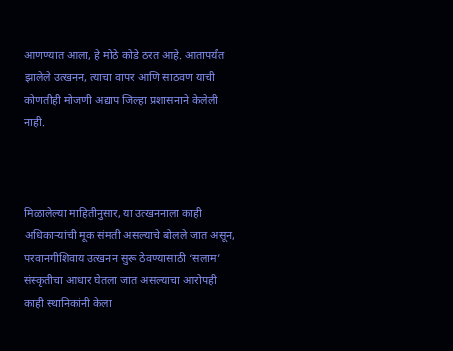आणण्यात आला, हे मोठे कोडे ठरत आहे. आतापर्यंत झालेले उत्खनन, त्याचा वापर आणि साठवण याची कोणतीही मोजणी अद्याप जिल्हा प्रशासनाने केलेली नाही.



मिळालेल्या माहितीनुसार, या उत्खननाला काही अधिकाऱ्यांची मूक संमती असल्याचे बोलले जात असून, परवानगीशिवाय उत्खनन सुरू ठेवण्यासाठी ‘सलाम’ संस्कृतीचा आधार घेतला जात असल्याचा आरोपही काही स्थानिकांनी केला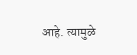आहे. त्यामुळे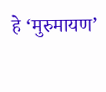हे ‘मुरुमायण’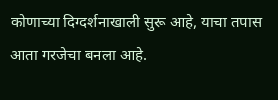कोणाच्या दिग्दर्शनाखाली सुरू आहे, याचा तपास आता गरजेचा बनला आहे.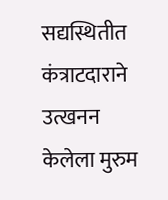सद्यस्थितीत कंत्राटदाराने उत्खनन केलेला मुरुम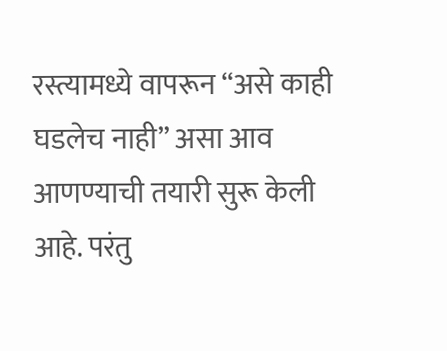रस्त्यामध्ये वापरून “असे काही घडलेच नाही” असा आव आणण्याची तयारी सुरू केली आहे. परंतु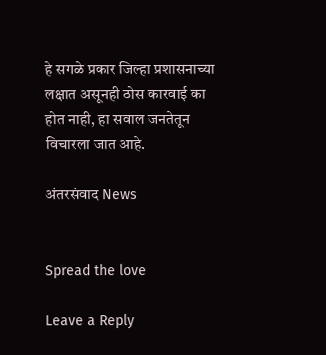हे सगळे प्रकार जिल्हा प्रशासनाच्या लक्षात असूनही ठोस कारवाई का होत नाही, हा सवाल जनतेतून विचारला जात आहे.

अंतरसंवाद News


Spread the love

Leave a Reply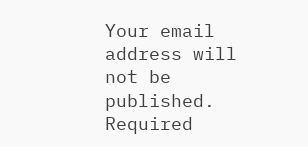Your email address will not be published. Required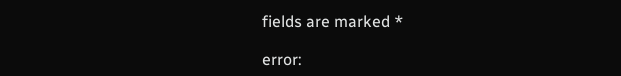fields are marked *

error: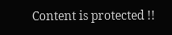Content is protected !!